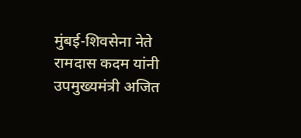मुंबई-शिवसेना नेते रामदास कदम यांनी उपमुख्यमंत्री अजित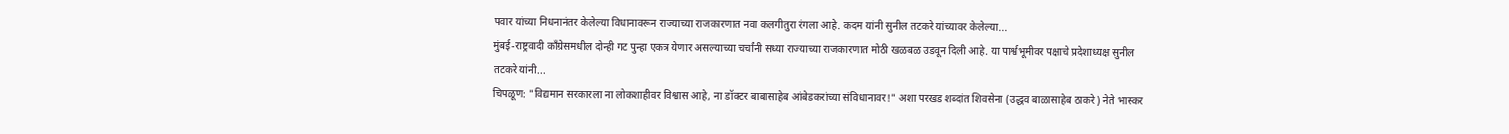पवार यांच्या निधनानंतर केलेल्या विधानावरून राज्याच्या राजकारणात नवा कलगीतुरा रंगला आहे. कदम यांनी सुनील तटकरे यांच्यावर केलेल्या...
मुंबई-राष्ट्रवादी काँग्रेसमधील दोन्ही गट पुन्हा एकत्र येणार असल्याच्या चर्चांनी सध्या राज्याच्या राजकारणात मोठी खळबळ उडवून दिली आहे. या पार्श्वभूमीवर पक्षाचे प्रदेशाध्यक्ष सुनील तटकरे यांनी...
चिपळूण: "विद्यमान सरकारला ना लोकशाहीवर विश्वास आहे, ना डॉक्टर बाबासाहेब आंबेडकरांच्या संविधानावर!" अशा परखड शब्दांत शिवसेना (उद्धव बाळासाहेब ठाकरे) नेते भास्कर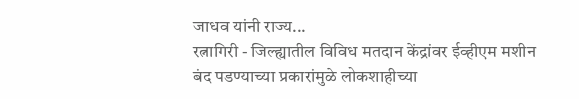जाधव यांनी राज्य...
रत्नागिरी - जिल्ह्यातील विविध मतदान केंद्रांवर ईव्हीएम मशीन बंद पडण्याच्या प्रकारांमुळे लोकशाहीच्या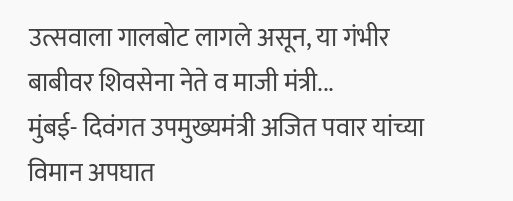उत्सवाला गालबोट लागले असून, या गंभीर बाबीवर शिवसेना नेते व माजी मंत्री...
मुंबई- दिवंगत उपमुख्यमंत्री अजित पवार यांच्या विमान अपघात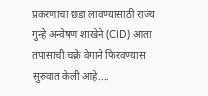प्रकरणाचा छडा लावण्यासाठी राज्य गुन्हे अन्वेषण शाखेने (CID) आता तपासाची चक्रे वेगाने फिरवण्यास सुरुवात केली आहे....